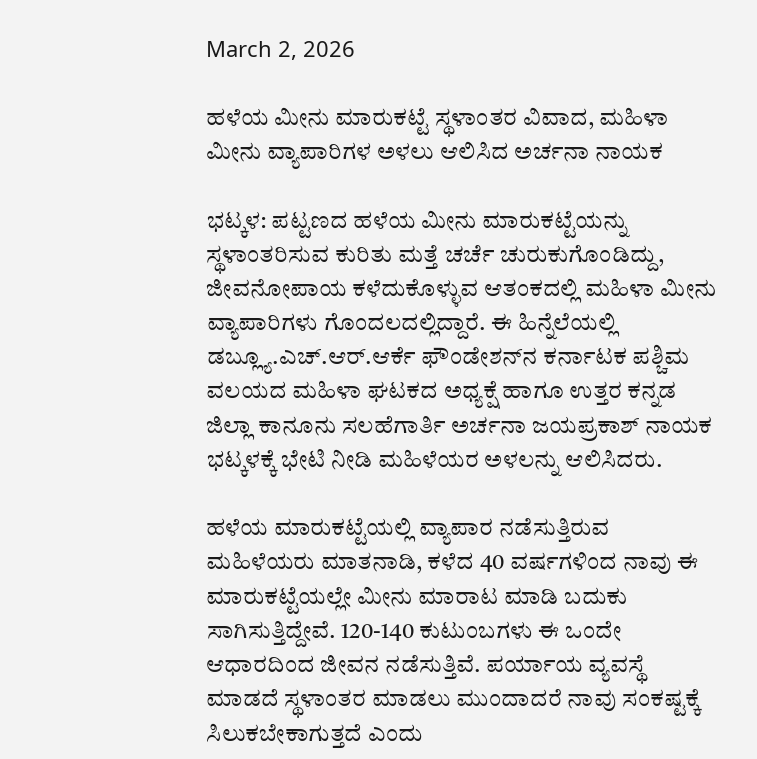March 2, 2026

ಹಳೆಯ ಮೀನು ಮಾರುಕಟ್ಟೆ ಸ್ಥಳಾಂತರ ವಿವಾದ, ಮಹಿಳಾ ಮೀನು ವ್ಯಾಪಾರಿಗಳ ಅಳಲು ಆಲಿಸಿದ ಅರ್ಚನಾ ನಾಯಕ

ಭಟ್ಕಳ: ಪಟ್ಟಣದ ಹಳೆಯ ಮೀನು ಮಾರುಕಟ್ಟೆಯನ್ನು ಸ್ಥಳಾಂತರಿಸುವ ಕುರಿತು ಮತ್ತೆ ಚರ್ಚೆ ಚುರುಕುಗೊಂಡಿದ್ದು, ಜೀವನೋಪಾಯ ಕಳೆದುಕೊಳ್ಳುವ ಆತಂಕದಲ್ಲಿ ಮಹಿಳಾ ಮೀನು ವ್ಯಾಪಾರಿಗಳು ಗೊಂದಲದಲ್ಲಿದ್ದಾರೆ. ಈ ಹಿನ್ನೆಲೆಯಲ್ಲಿ ಡಬ್ಲ್ಯೂ.ಎಚ್.ಆರ್.ಆರ್ಕೆ ಫೌಂಡೇಶನ್‌ನ ಕರ್ನಾಟಕ ಪಶ್ಚಿಮ ವಲಯದ ಮಹಿಳಾ ಘಟಕದ ಅಧ್ಯಕ್ಷೆ ಹಾಗೂ ಉತ್ತರ ಕನ್ನಡ ಜಿಲ್ಲಾ ಕಾನೂನು ಸಲಹೆಗಾರ್ತಿ ಅರ್ಚನಾ ಜಯಪ್ರಕಾಶ್ ನಾಯಕ ಭಟ್ಕಳಕ್ಕೆ ಭೇಟಿ ನೀಡಿ ಮಹಿಳೆಯರ ಅಳಲನ್ನು ಆಲಿಸಿದರು.

ಹಳೆಯ ಮಾರುಕಟ್ಟೆಯಲ್ಲಿ ವ್ಯಾಪಾರ ನಡೆಸುತ್ತಿರುವ ಮಹಿಳೆಯರು ಮಾತನಾಡಿ, ಕಳೆದ 40 ವರ್ಷಗಳಿಂದ ನಾವು ಈ ಮಾರುಕಟ್ಟೆಯಲ್ಲೇ ಮೀನು ಮಾರಾಟ ಮಾಡಿ ಬದುಕು ಸಾಗಿಸುತ್ತಿದ್ದೇವೆ. 120-140 ಕುಟುಂಬಗಳು ಈ ಒಂದೇ ಆಧಾರದಿಂದ ಜೀವನ ನಡೆಸುತ್ತಿವೆ. ಪರ್ಯಾಯ ವ್ಯವಸ್ಥೆ ಮಾಡದೆ ಸ್ಥಳಾಂತರ ಮಾಡಲು ಮುಂದಾದರೆ ನಾವು ಸಂಕಷ್ಟಕ್ಕೆ ಸಿಲುಕಬೇಕಾಗುತ್ತದೆ ಎಂದು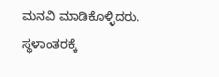ಮನವಿ ಮಾಡಿಕೊಳ್ಳಿದರು.
ಸ್ಥಳಾಂತರಕ್ಕೆ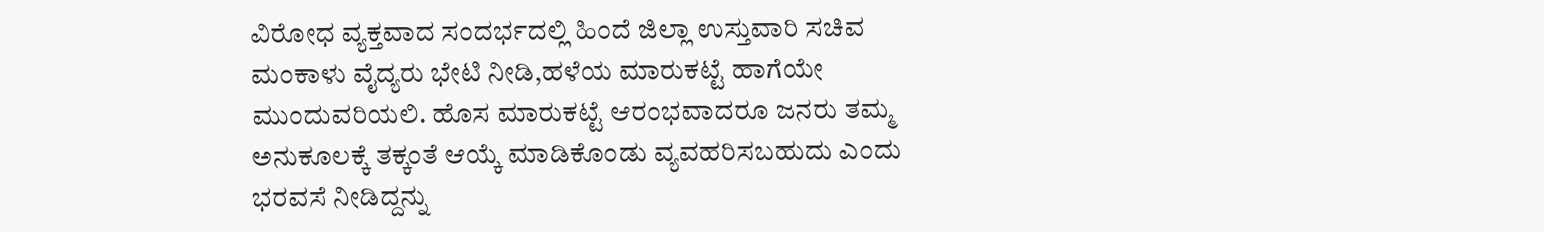ವಿರೋಧ ವ್ಯಕ್ತವಾದ ಸಂದರ್ಭದಲ್ಲಿ ಹಿಂದೆ ಜಿಲ್ಲಾ ಉಸ್ತುವಾರಿ ಸಚಿವ ಮಂಕಾಳು ವೈದ್ಯರು ಭೇಟಿ ನೀಡಿ,ಹಳೆಯ ಮಾರುಕಟ್ಟೆ ಹಾಗೆಯೇ ಮುಂದುವರಿಯಲಿ. ಹೊಸ ಮಾರುಕಟ್ಟೆ ಆರಂಭವಾದರೂ ಜನರು ತಮ್ಮ ಅನುಕೂಲಕ್ಕೆ ತಕ್ಕಂತೆ ಆಯ್ಕೆ ಮಾಡಿಕೊಂಡು ವ್ಯವಹರಿಸಬಹುದು ಎಂದು ಭರವಸೆ ನೀಡಿದ್ದನ್ನು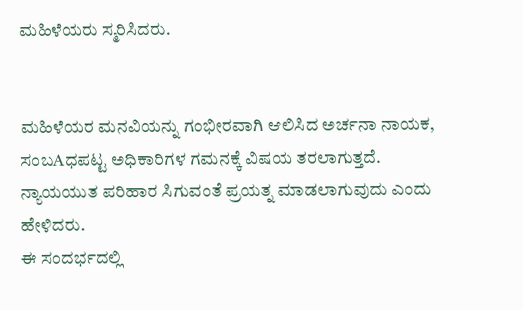ಮಹಿಳೆಯರು ಸ್ಮರಿಸಿದರು.


ಮಹಿಳೆಯರ ಮನವಿಯನ್ನು ಗಂಭೀರವಾಗಿ ಆಲಿಸಿದ ಅರ್ಚನಾ ನಾಯಕ, ಸಂಬAಧಪಟ್ಟ ಅಧಿಕಾರಿಗಳ ಗಮನಕ್ಕೆ ವಿಷಯ ತರಲಾಗುತ್ತದೆ. ನ್ಯಾಯಯುತ ಪರಿಹಾರ ಸಿಗುವಂತೆ ಪ್ರಯತ್ನ ಮಾಡಲಾಗುವುದು ಎಂದು ಹೇಳಿದರು.
ಈ ಸಂದರ್ಭದಲ್ಲಿ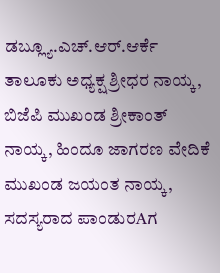ಡಬ್ಲ್ಯೂ.ಎಚ್.ಆರ್.ಆರ್ಕೆ ತಾಲೂಕು ಅಧ್ಯಕ್ಷ ಶ್ರೀಧರ ನಾಯ್ಕ, ಬಿಜೆಪಿ ಮುಖಂಡ ಶ್ರೀಕಾಂತ್ ನಾಯ್ಕ, ಹಿಂದೂ ಜಾಗರಣ ವೇದಿಕೆ ಮುಖಂಡ ಜಯಂತ ನಾಯ್ಕ, ಸದಸ್ಯರಾದ ಪಾಂಡುರAಗ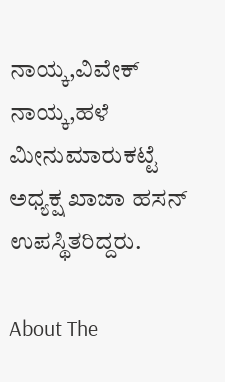ನಾಯ್ಕ,ವಿವೇಕ್ ನಾಯ್ಕ,ಹಳೆ ಮೀನುಮಾರುಕಟ್ಟೆ ಅಧ್ಯಕ್ಷ ಖಾಜಾ ಹಸನ್ ಉಪಸ್ಥಿತರಿದ್ದರು.

About The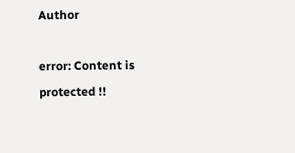Author

error: Content is protected !!